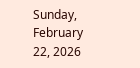Sunday, February 22, 2026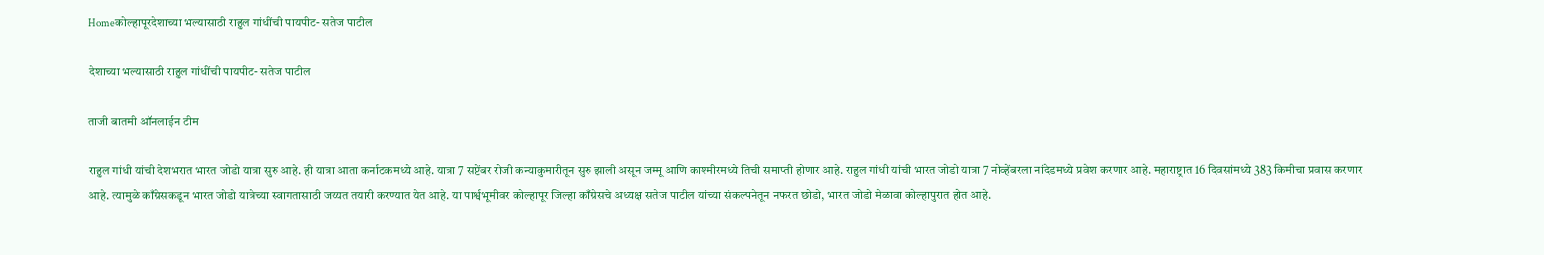Homeकोल्हापूरदेशाच्या भल्यासाठी राहुल गांधींची पायपीट- सतेज पाटील

देशाच्या भल्यासाठी राहुल गांधींची पायपीट- सतेज पाटील

ताजी बातमी ऑनलाईन टीम

राहुल गांधी यांची देशभरात भारत जोडो यात्रा सुरु आहे. ही यात्रा आता कर्नाटकमध्ये आहे. यात्रा 7 सप्टेंबर रोजी कन्याकुमारीतून सुरु झाली असून जम्मू आणि काश्मीरमध्ये तिची समाप्ती होणार आहे. राहुल गांधी यांची भारत जोडो यात्रा 7 नोव्हेंबरला नांदेडमध्ये प्रवेश करणार आहे. महाराष्ट्रात 16 दिवसांमध्ये 383 किमीचा प्रवास करणार आहे. त्यामुळे काँग्रेसकडून भारत जोडो यात्रेच्या स्वागतासाठी जय्यत तयारी करण्यात येत आहे. या पार्श्वभूमीवर कोल्हापूर जिल्हा काँग्रेसचे अध्यक्ष सतेज पाटील यांच्या संकल्पनेतून नफरत छोडो, भारत जोडो मेळावा कोल्हापुरात होत आहे.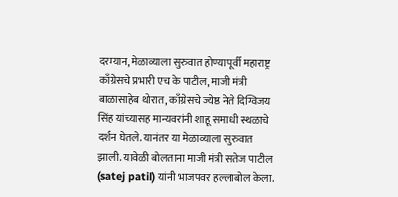दरम्यान, मेळाव्याला सुरुवात होण्यापूर्वी महाराष्ट्र काँग्रेसचे प्रभारी एच के पाटील, माजी मंत्री बाळासाहेब थोरात, काँग्रेसचे ज्येष्ठ नेते दिग्विजय सिंह यांच्यासह मान्यवरांनी शाहू समाधी स्थळाचे दर्शन घेतले. यानंतर या मेळाव्याला सुरुवात झाली. यावेळी बोलताना माजी मंत्री सतेज पाटील (satej patil) यांनी भाजपवर हल्लाबोल केला.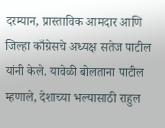दरम्यान, प्रास्ताविक आमदार आणि जिल्हा काँग्रेसचे अध्यक्ष सतेज पाटील यांनी केले. यावेळी बोलताना पाटील म्हणाले, देशाच्या भल्यासाठी राहुल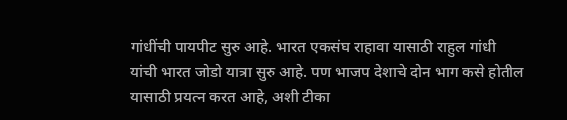गांधींची पायपीट सुरु आहे. भारत एकसंघ राहावा यासाठी राहुल गांधी यांची भारत जोडो यात्रा सुरु आहे. पण भाजप देशाचे दोन भाग कसे होतील यासाठी प्रयत्न करत आहे, अशी टीका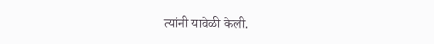त्यांनी यावेळी केली.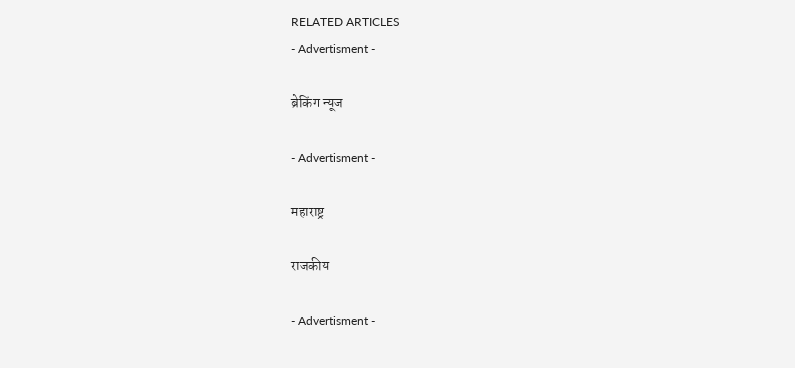RELATED ARTICLES
- Advertisment -

ब्रेकिंग न्यूज

- Advertisment -

महाराष्ट्र

राजकीय

- Advertisment -